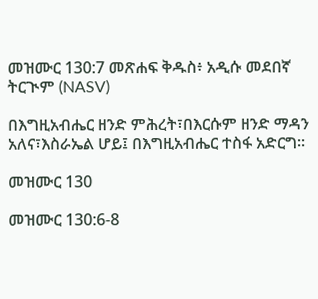መዝሙር 130:7 መጽሐፍ ቅዱስ፥ አዲሱ መደበኛ ትርጒም (NASV)

በእግዚአብሔር ዘንድ ምሕረት፣በእርሱም ዘንድ ማዳን አለና፣እስራኤል ሆይ፤ በእግዚአብሔር ተስፋ አድርግ።

መዝሙር 130

መዝሙር 130:6-8